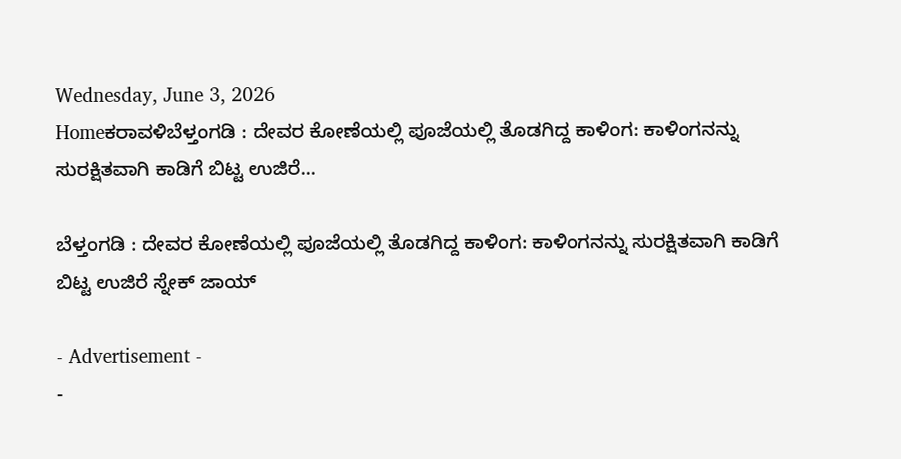Wednesday, June 3, 2026
Homeಕರಾವಳಿಬೆಳ್ತಂಗಡಿ : ದೇವರ ಕೋಣೆಯಲ್ಲಿ ಪೂಜೆಯಲ್ಲಿ ತೊಡಗಿದ್ದ ಕಾಳಿಂಗ: ಕಾಳಿಂಗನನ್ನು ಸುರಕ್ಷಿತವಾಗಿ ಕಾಡಿಗೆ ಬಿಟ್ಟ ಉಜಿರೆ...

ಬೆಳ್ತಂಗಡಿ : ದೇವರ ಕೋಣೆಯಲ್ಲಿ ಪೂಜೆಯಲ್ಲಿ ತೊಡಗಿದ್ದ ಕಾಳಿಂಗ: ಕಾಳಿಂಗನನ್ನು ಸುರಕ್ಷಿತವಾಗಿ ಕಾಡಿಗೆ ಬಿಟ್ಟ ಉಜಿರೆ ಸ್ನೇಕ್ ಜಾಯ್

- Advertisement -
-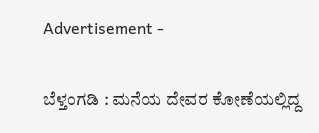Advertisement -

ಬೆಳ್ತಂಗಡಿ : ಮನೆಯ ದೇವರ ಕೋಣೆಯಲ್ಲಿದ್ದ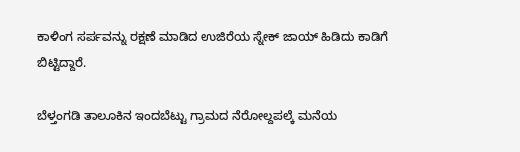ಕಾಳಿಂಗ ಸರ್ಪವನ್ನು ರಕ್ಷಣೆ ಮಾಡಿದ ಉಜಿರೆಯ ಸ್ನೇಕ್ ಜಾಯ್ ಹಿಡಿದು ಕಾಡಿಗೆ ಬಿಟ್ಟಿದ್ದಾರೆ.

ಬೆಳ್ತಂಗಡಿ ತಾಲೂಕಿನ ಇಂದಬೆಟ್ಟು ಗ್ರಾಮದ ನೆರೋಲ್ದಪಲ್ಕೆ ಮನೆಯ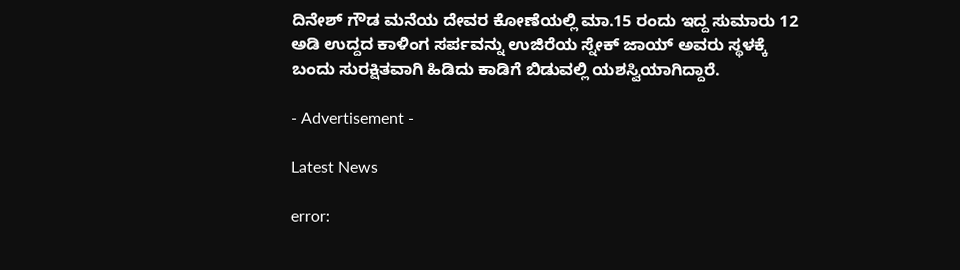ದಿನೇಶ್ ಗೌಡ ಮನೆಯ ದೇವರ ಕೋಣೆಯಲ್ಲಿ ಮಾ.15 ರಂದು ಇದ್ದ ಸುಮಾರು 12 ಅಡಿ ಉದ್ದದ ಕಾಳಿಂಗ ಸರ್ಪವನ್ನು ಉಜಿರೆಯ ಸ್ನೇಕ್ ಜಾಯ್ ಅವರು ಸ್ಥಳಕ್ಕೆ ಬಂದು ಸುರಕ್ಷಿತವಾಗಿ ಹಿಡಿದು ಕಾಡಿಗೆ ಬಿಡುವಲ್ಲಿ ಯಶಸ್ವಿಯಾಗಿದ್ದಾರೆ.

- Advertisement -

Latest News

error: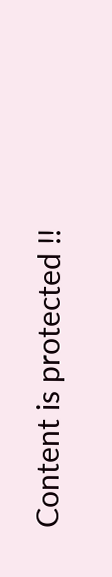Content is protected !!